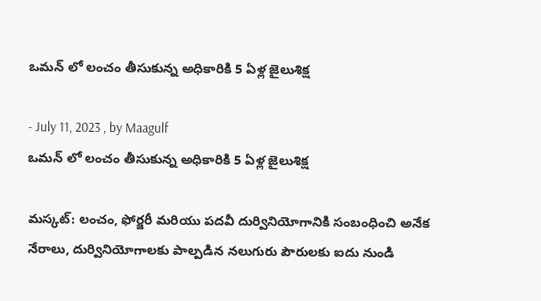ఒమన్ లో లంచం తీసుకున్న అధికారికి 5 ఏళ్ల జైలుశిక్ష

- July 11, 2023 , by Maagulf
ఒమన్ లో లంచం తీసుకున్న అధికారికి 5 ఏళ్ల జైలుశిక్ష

మస్కట్: లంచం, ఫోర్జరీ మరియు పదవీ దుర్వినియోగానికి సంబంధించి అనేక నేరాలు, దుర్వినియోగాలకు పాల్పడిన నలుగురు పౌరులకు ఐదు నుండి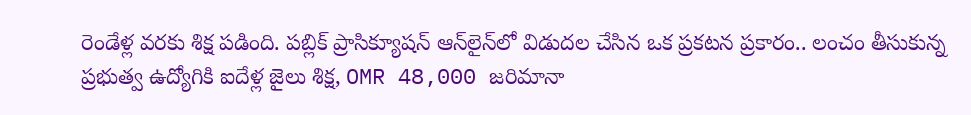రెండేళ్ల వరకు శిక్ష పడింది. పబ్లిక్ ప్రాసిక్యూషన్ ఆన్‌లైన్‌లో విడుదల చేసిన ఒక ప్రకటన ప్రకారం.. లంచం తీసుకున్న ప్రభుత్వ ఉద్యోగికి ఐదేళ్ల జైలు శిక్ష, OMR 48,000 జరిమానా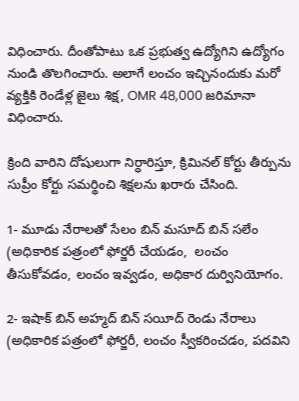విధించారు. దీంతోపాటు ఒక ప్రభుత్వ ఉద్యోగిని ఉద్యోగం నుండి తొలగించారు. అలాగే లంచం ఇచ్చినందుకు మరో వ్యక్తికి రెండేళ్ల జైలు శిక్ష, OMR 48,000 జరిమానా విధించారు.

క్రింది వారిని దోషులుగా నిర్ధారిస్తూ, క్రిమినల్ కోర్టు తీర్పును సుప్రీం కోర్టు సమర్థించి శిక్షలను ఖరారు చేసింది.

1- మూడు నేరాలతో సేలం బిన్ మసూద్ బిన్ సలేం (అధికారిక పత్రంలో ఫోర్జరీ చేయడం,  లంచం తీసుకోవడం, లంచం ఇవ్వడం, అధికార దుర్వినియోగం.

2- ఇషాక్ బిన్ అహ్మద్ బిన్ సయీద్ రెండు నేరాలు (అధికారిక పత్రంలో ఫోర్జరీ, లంచం స్వీకరించడం, పదవిని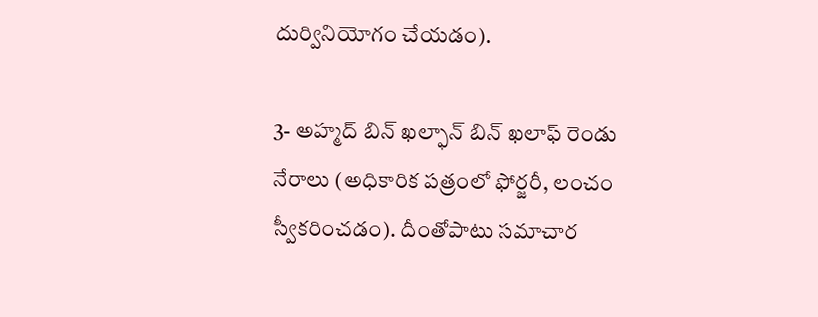దుర్వినియోగం చేయడం).

3- అహ్మద్ బిన్ ఖల్ఫాన్ బిన్ ఖలాఫ్ రెండు నేరాలు (అధికారిక పత్రంలో ఫోర్జరీ, లంచం స్వీకరించడం). దీంతోపాటు సమాచార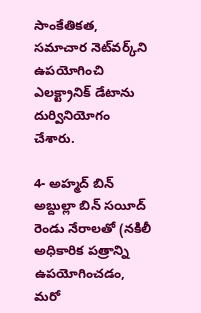సాంకేతికత, సమాచార నెట్‌వర్క్‌ని ఉపయోగించి ఎలక్ట్రానిక్ డేటాను దుర్వినియోగం చేశారు.

4- అహ్మద్ బిన్ అబ్దుల్లా బిన్ సయీద్ రెండు నేరాలతో (నకిలీ అధికారిక పత్రాన్ని ఉపయోగించడం, మరో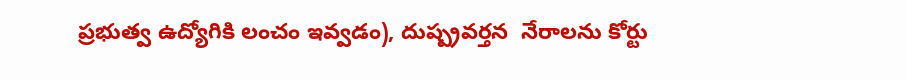ప్రభుత్వ ఉద్యోగికి లంచం ఇవ్వడం), దుష్ప్రవర్తన  నేరాలను కోర్టు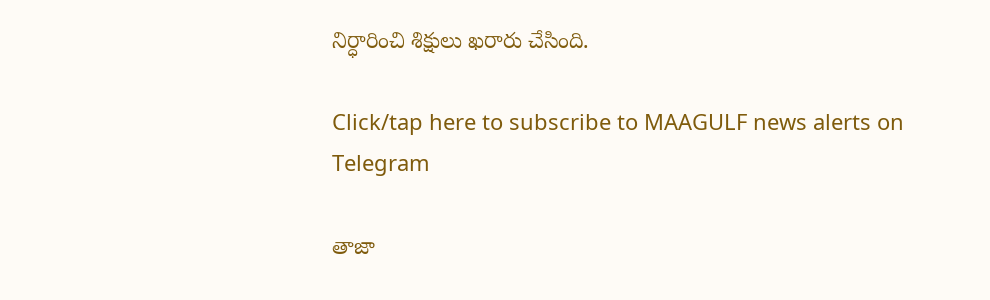నిర్ధారించి శిక్షులు ఖరారు చేసింది.

Click/tap here to subscribe to MAAGULF news alerts on Telegram

తాజా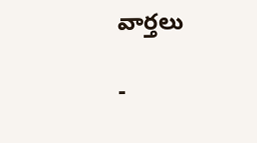వార్తలు

-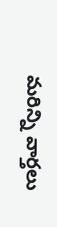మరిన్ని వార్తలు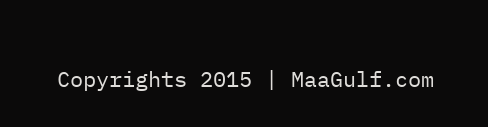Copyrights 2015 | MaaGulf.com